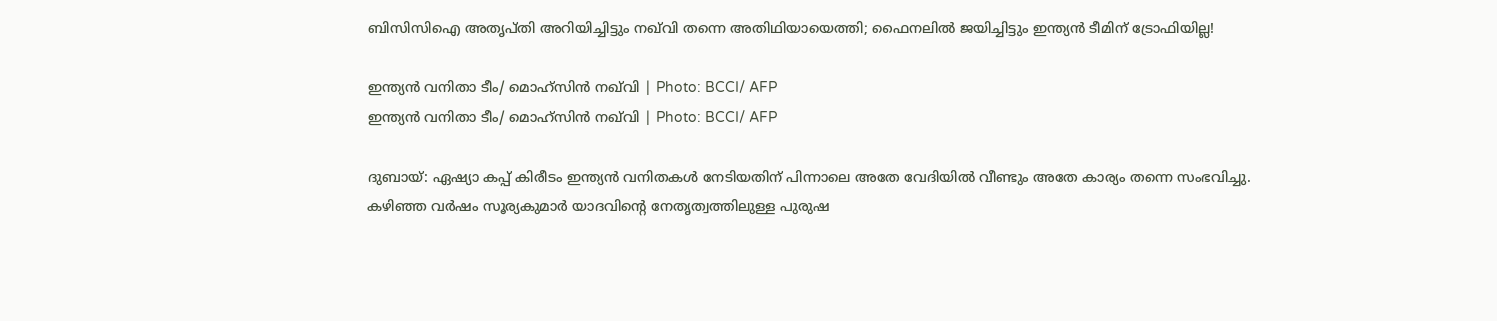ബിസിസിഐ അതൃപ്തി അറിയിച്ചിട്ടും നഖ്‌വി തന്നെ അതിഥിയായെത്തി; ഫൈനലിൽ ജയിച്ചിട്ടും ഇന്ത്യൻ ടീമിന് ട്രോഫിയില്ല!

ഇന്ത്യന്‍ വനിതാ ടീം/ മൊഹ്‌സിന്‍ നഖ്‌വി | Photo: BCCI/ AFP
ഇന്ത്യന്‍ വനിതാ ടീം/ മൊഹ്‌സിന്‍ നഖ്‌വി | Photo: BCCI/ AFP

ദുബായ്: ഏഷ്യാ കപ്പ് കിരീടം ഇന്ത്യൻ വനിതകൾ നേടിയതിന് പിന്നാലെ അതേ വേദിയിൽ വീണ്ടും അതേ കാര്യം തന്നെ സംഭവിച്ചു. കഴിഞ്ഞ വർഷം സൂര്യകുമാർ യാദവിന്റെ നേതൃത്വത്തിലുള്ള പുരുഷ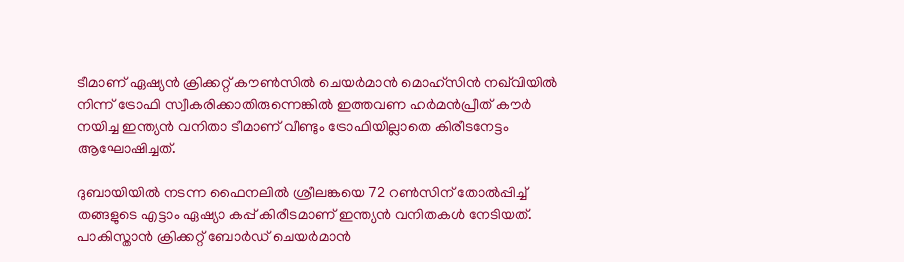ടീമാണ് ഏഷ്യൻ ക്രിക്കറ്റ് കൗൺസിൽ ചെയർമാൻ മൊഹ്‌സിൻ നഖ്‌വിയിൽ നിന്ന് ട്രോഫി സ്വീകരിക്കാതിരുന്നെങ്കിൽ ഇത്തവണ ഹർമൻപ്രീത് കൗർ നയിച്ച ഇന്ത്യൻ വനിതാ ടീമാണ് വീണ്ടും ട്രോഫിയില്ലാതെ കിരീടനേട്ടം ആഘോഷിച്ചത്.

ദുബായിയിൽ നടന്ന ഫൈനലിൽ ശ്രീലങ്കയെ 72 റൺസിന് തോൽപ്പിച്ച് തങ്ങളുടെ എട്ടാം ഏഷ്യാ കപ്പ് കിരീടമാണ് ഇന്ത്യൻ വനിതകൾ നേടിയത്. പാകിസ്താൻ ക്രിക്കറ്റ് ബോർഡ് ചെയർമാൻ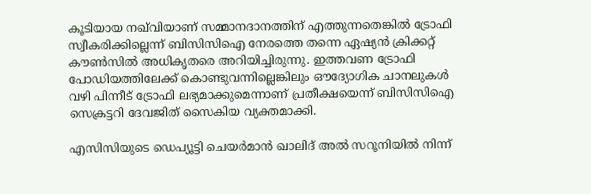കൂടിയായ നഖ്‌വിയാണ് സമ്മാനദാനത്തിന് എത്തുന്നതെങ്കിൽ ട്രോഫി സ്വീകരിക്കില്ലെന്ന് ബിസിസിഐ നേരത്തെ തന്നെ ഏഷ്യൻ ക്രിക്കറ്റ് കൗൺസിൽ അധികൃതരെ അറിയിച്ചിരുന്നു. ഇത്തവണ ട്രോഫി പോഡിയത്തിലേക്ക് കൊണ്ടുവന്നില്ലെങ്കിലും ഔദ്യോഗിക ചാനലുകൾ വഴി പിന്നീട് ട്രോഫി ലഭ്യമാക്കുമെന്നാണ് പ്രതീക്ഷയെന്ന് ബിസിസിഐ സെക്രട്ടറി ദേവജിത് സൈകിയ വ്യക്തമാക്കി.

എസിസിയുടെ ഡെപ്യൂട്ടി ചെയർമാൻ ഖാലിദ് അൽ സറൂനിയിൽ നിന്ന്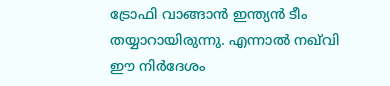ട്രോഫി വാങ്ങാൻ ഇന്ത്യൻ ടീം തയ്യാറായിരുന്നു. എന്നാൽ നഖ്‌വി ഈ നിർദേശം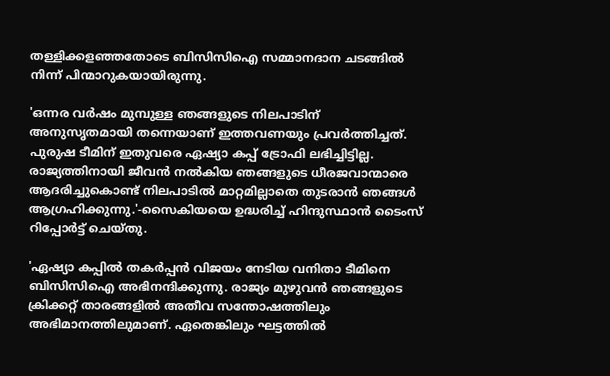തള്ളിക്കളഞ്ഞതോടെ ബിസിസിഐ സമ്മാനദാന ചടങ്ങിൽ നിന്ന് പിന്മാറുകയായിരുന്നു.

'ഒന്നര വർഷം മുമ്പുള്ള ഞങ്ങളുടെ നിലപാടിന് അനുസൃതമായി തന്നെയാണ് ഇത്തവണയും പ്രവർത്തിച്ചത്. പുരുഷ ടീമിന് ഇതുവരെ ഏഷ്യാ കപ്പ് ട്രോഫി ലഭിച്ചിട്ടില്ല. രാജ്യത്തിനായി ജീവൻ നൽകിയ ഞങ്ങളുടെ ധീരജവാന്മാരെ ആദരിച്ചുകൊണ്ട് നിലപാടിൽ മാറ്റമില്ലാതെ തുടരാൻ ഞങ്ങൾ ആഗ്രഹിക്കുന്നു.'-സൈകിയയെ ഉദ്ധരിച്ച് ഹിന്ദുസ്ഥാൻ ടൈംസ് റിപ്പോർട്ട് ചെയ്തു.

'ഏഷ്യാ കപ്പിൽ തകർപ്പൻ വിജയം നേടിയ വനിതാ ടീമിനെ ബിസിസിഐ അഭിനന്ദിക്കുന്നു. രാജ്യം മുഴുവൻ ഞങ്ങളുടെ ക്രിക്കറ്റ് താരങ്ങളിൽ അതീവ സന്തോഷത്തിലും അഭിമാനത്തിലുമാണ്. ഏതെങ്കിലും ഘട്ടത്തിൽ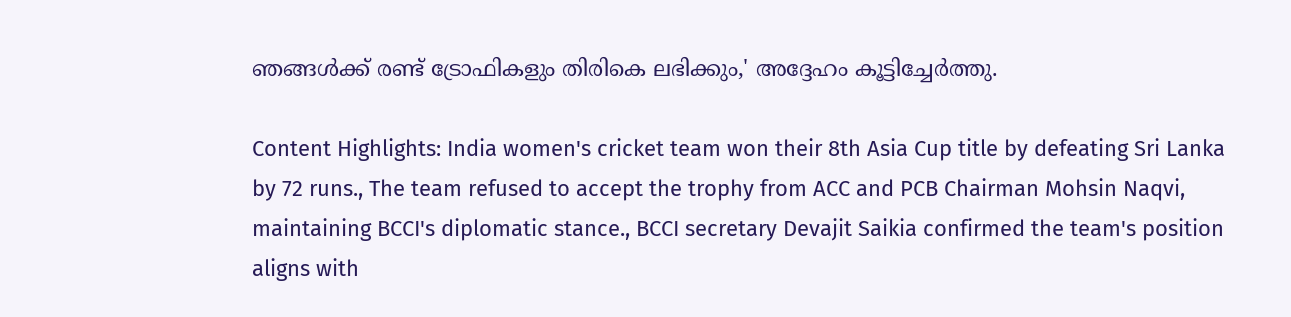ഞങ്ങൾക്ക് രണ്ട് ട്രോഫികളും തിരികെ ലഭിക്കും,' അദ്ദേഹം കൂട്ടിച്ചേർത്തു.

Content Highlights: India women's cricket team won their 8th Asia Cup title by defeating Sri Lanka by 72 runs., The team refused to accept the trophy from ACC and PCB Chairman Mohsin Naqvi, maintaining BCCI's diplomatic stance., BCCI secretary Devajit Saikia confirmed the team's position aligns with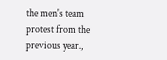the men's team protest from the previous year.,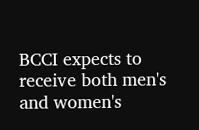BCCI expects to receive both men's and women's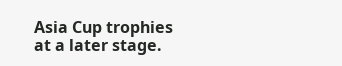Asia Cup trophies at a later stage.